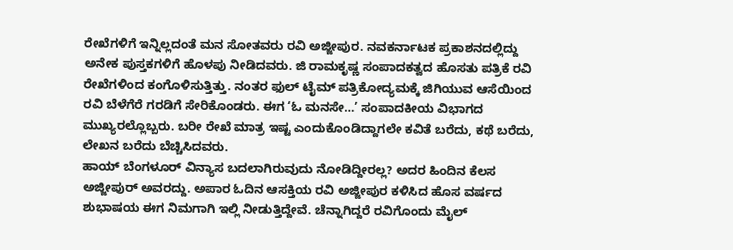ರೇಖೆಗಳಿಗೆ ಇನ್ನಿಲ್ಲದಂತೆ ಮನ ಸೋತವರು ರವಿ ಅಜ್ಜೀಪುರ. ನವಕರ್ನಾಟಕ ಪ್ರಕಾಶನದಲ್ಲಿದ್ದು ಅನೇಕ ಪುಸ್ತಕಗಳಿಗೆ ಹೊಳಪು ನೀಡಿದವರು. ಜಿ ರಾಮಕೃಷ್ಣ ಸಂಪಾದಕತ್ವದ ಹೊಸತು ಪತ್ರಿಕೆ ರವಿ ರೇಖೆಗಳಿಂದ ಕಂಗೊಳಿಸುತ್ತಿತ್ತು. ನಂತರ ಫುಲ್ ಟೈಮ್ ಪತ್ರಿಕೋದ್ಯಮಕ್ಕೆ ಜಿಗಿಯುವ ಆಸೆಯಿಂದ ರವಿ ಬೆಳೆಗೆರೆ ಗರಡಿಗೆ ಸೇರಿಕೊಂಡರು. ಈಗ ‘ಓ ಮನಸೇ…’ ಸಂಪಾದಕೀಯ ವಿಭಾಗದ ಮುಖ್ಯರಲ್ಲೊಬ್ಬರು. ಬರೀ ರೇಖೆ ಮಾತ್ರ ಇಷ್ಟ ಎಂದುಕೊಂಡಿದ್ದಾಗಲೇ ಕವಿತೆ ಬರೆದು, ಕಥೆ ಬರೆದು, ಲೇಖನ ಬರೆದು ಬೆಚ್ಚಿಸಿದವರು.
ಹಾಯ್ ಬೆಂಗಳೂರ್ ವಿನ್ಯಾಸ ಬದಲಾಗಿರುವುದು ನೋಡಿದ್ದೀರಲ್ಲ? ಅದರ ಹಿಂದಿನ ಕೆಲಸ ಅಜ್ಜೀಪುರ್ ಅವರದ್ದು. ಅಪಾರ ಓದಿನ ಆಸಕ್ತಿಯ ರವಿ ಅಜ್ಜೀಪುರ ಕಳಿಸಿದ ಹೊಸ ವರ್ಷದ ಶುಭಾಷಯ ಈಗ ನಿಮಗಾಗಿ ಇಲ್ಲಿ ನೀಡುತ್ತಿದ್ದೇವೆ. ಚೆನ್ನಾಗಿದ್ದರೆ ರವಿಗೊಂದು ಮೈಲ್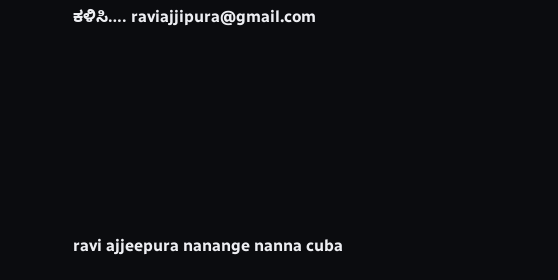ಕಳಿಸಿ…. raviajjipura@gmail.com






ravi ajjeepura nanange nanna cuba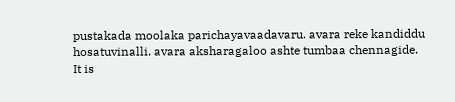pustakada moolaka parichayavaadavaru. avara reke kandiddu hosatuvinalli. avara aksharagaloo ashte tumbaa chennagide.
It is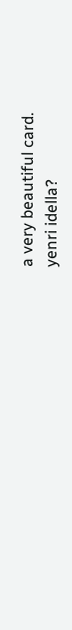a very beautiful card.
yenri idella?